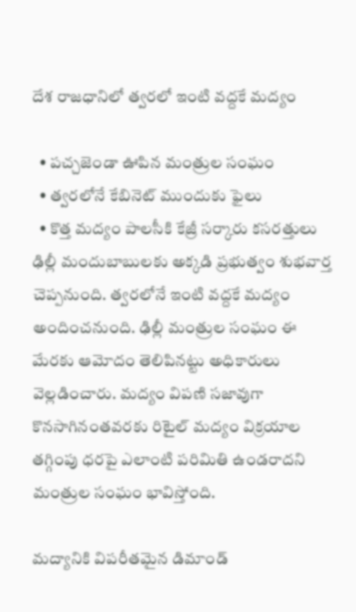దేశ రాజధానిలో త్వరలో ఇంటి వద్దకే మద్యం

  • పచ్చజెండా ఊపిన మంత్రుల సంఘం
  • త్వరలోనే కేబినెట్ ముందుకు ఫైలు
  • కొత్త మద్యం పాలసీకి కేజ్రీ సర్కారు కసరత్తులు
ఢిల్లీ మందుబాబులకు అక్కడి ప్రభుత్వం శుభవార్త చెప్పనుంది. త్వరలోనే ఇంటి వద్దకే మద్యం అందించనుంది. ఢిల్లీ మంత్రుల సంఘం ఈ మేరకు ఆమోదం తెలిపినట్టు అధికారులు వెల్లడించారు. మద్యం విపణి సజావుగా కొనసాగినంతవరకు రిటైల్ మద్యం విక్రయాల తగ్గింపు ధరపై ఎలాంటి పరిమితి ఉండరాదని మంత్రుల సంఘం భావిస్తోంది.

మద్యానికి విపరీతమైన డిమాండ్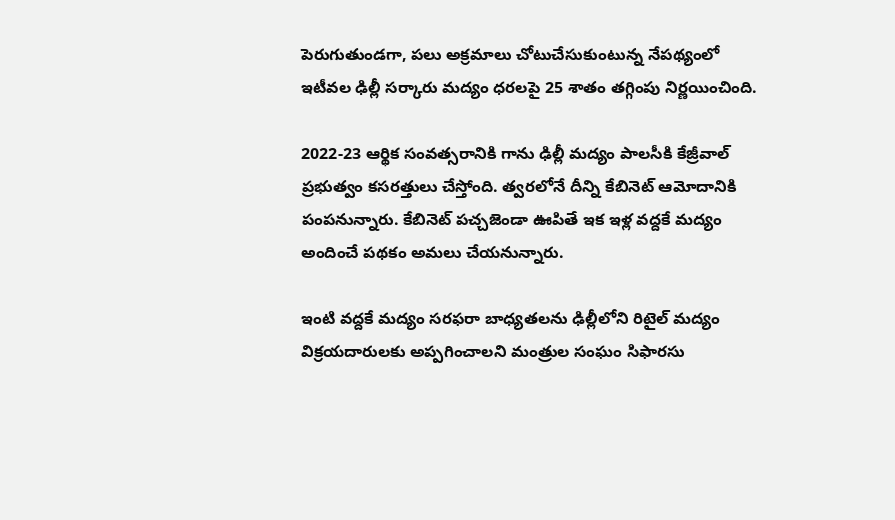పెరుగుతుండగా, పలు అక్రమాలు చోటుచేసుకుంటున్న నేపథ్యంలో ఇటీవల ఢిల్లీ సర్కారు మద్యం ధరలపై 25 శాతం తగ్గింపు నిర్ణయించింది.

2022-23 ఆర్థిక సంవత్సరానికి గాను ఢిల్లీ మద్యం పాలసీకి కేజ్రీవాల్ ప్రభుత్వం కసరత్తులు చేస్తోంది. త్వరలోనే దీన్ని కేబినెట్ ఆమోదానికి పంపనున్నారు. కేబినెట్ పచ్చజెండా ఊపితే ఇక ఇళ్ల వద్దకే మద్యం అందించే పథకం అమలు చేయనున్నారు.

ఇంటి వద్దకే మద్యం సరఫరా బాధ్యతలను ఢిల్లీలోని రిటైల్ మద్యం విక్రయదారులకు అప్పగించాలని మంత్రుల సంఘం సిఫారసు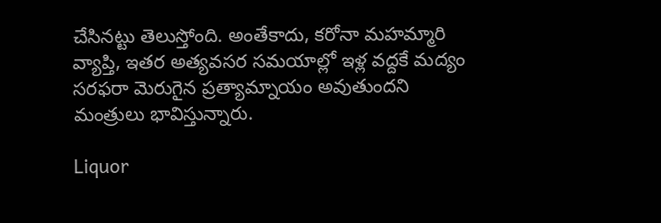చేసినట్టు తెలుస్తోంది. అంతేకాదు, కరోనా మహమ్మారి వ్యాప్తి, ఇతర అత్యవసర సమయాల్లో ఇళ్ల వద్దకే మద్యం సరఫరా మెరుగైన ప్రత్యామ్నాయం అవుతుందని మంత్రులు భావిస్తున్నారు.

Liquor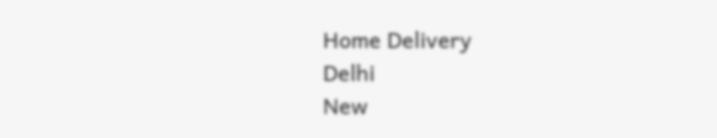Home Delivery
Delhi
New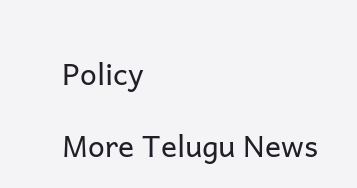Policy

More Telugu News